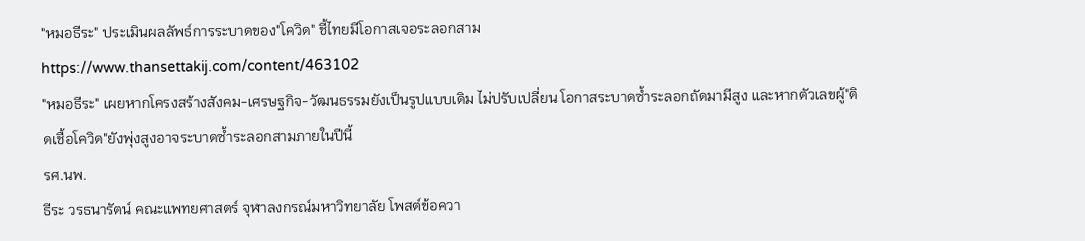"หมอธีระ" ประเมินผลลัพธ์การระบาดของ"โควิด" ชี้ไทยมีโอกาสเจอระลอกสาม
https://www.thansettakij.com/content/463102
"หมอธีระ" เผยหากโครงสร้างสังคม-เศรษฐกิจ-วัฒนธรรมยังเป็นรูปแบบเดิม ไม่ปรับเปลี่ยน โอกาสระบาดซ้ำระลอกถัดมามีสูง และหากตัวเลขผู้"ติดเชื้อโควิด"ยังพุ่งสูงอาจระบาดซ้ำระลอกสามภายในปีนี้
รศ.นพ.
ธีระ วรธนารัตน์ คณะแพทยศาสตร์ จุฬาลงกรณ์มหาวิทยาลัย โพสต์ข้อควา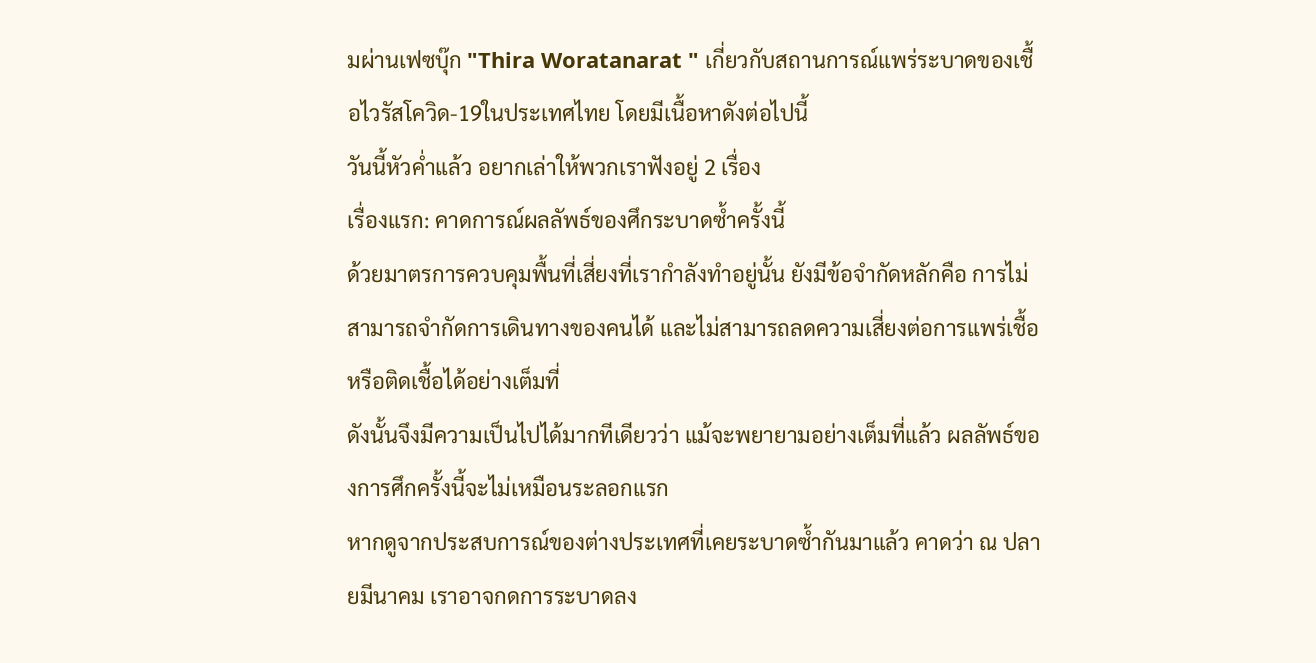มผ่านเฟซบุ๊ก "Thira Woratanarat " เกี่ยวกับสถานการณ์แพร่ระบาดของเชื้อไวรัสโควิด-19ในประเทศไทย โดยมีเนื้อหาดังต่อไปนี้
วันนี้หัวค่ำแล้ว อยากเล่าให้พวกเราฟังอยู่ 2 เรื่อง
เรื่องแรก: คาดการณ์ผลลัพธ์ของศึกระบาดซ้ำครั้งนี้
ด้วยมาตรการควบคุมพื้นที่เสี่ยงที่เรากำลังทำอยู่นั้น ยังมีข้อจำกัดหลักคือ การไม่สามารถจำกัดการเดินทางของคนได้ และไม่สามารถลดความเสี่ยงต่อการแพร่เชื้อหรือติดเชื้อได้อย่างเต็มที่
ดังนั้นจึงมีความเป็นไปได้มากทีเดียวว่า แม้จะพยายามอย่างเต็มที่แล้ว ผลลัพธ์ของการศึกครั้งนี้จะไม่เหมือนระลอกแรก
หากดูจากประสบการณ์ของต่างประเทศที่เคยระบาดซ้ำกันมาแล้ว คาดว่า ณ ปลายมีนาคม เราอาจกดการระบาดลง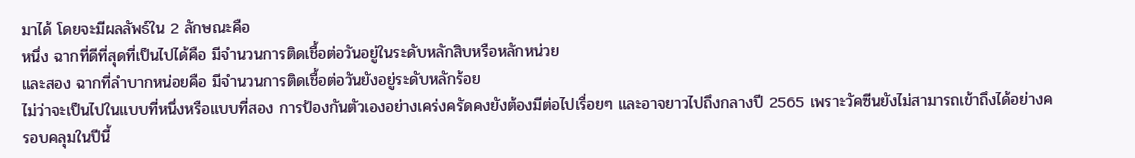มาได้ โดยจะมีผลลัพธ์ใน 2 ลักษณะคือ
หนึ่ง ฉากที่ดีที่สุดที่เป็นไปได้คือ มีจำนวนการติดเชื้อต่อวันอยู่ในระดับหลักสิบหรือหลักหน่วย
และสอง ฉากที่ลำบากหน่อยคือ มีจำนวนการติดเชื้อต่อวันยังอยู่ระดับหลักร้อย
ไม่ว่าจะเป็นไปในแบบที่หนึ่งหรือแบบที่สอง การป้องกันตัวเองอย่างเคร่งครัดคงยังต้องมีต่อไปเรื่อยๆ และอาจยาวไปถึงกลางปี 2565 เพราะวัคซีนยังไม่สามารถเข้าถึงได้อย่างครอบคลุมในปีนี้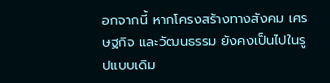อกจากนี้ หากโครงสร้างทางสังคม เศรษฐกิจ และวัฒนธรรม ยังคงเป็นไปในรูปแบบเดิม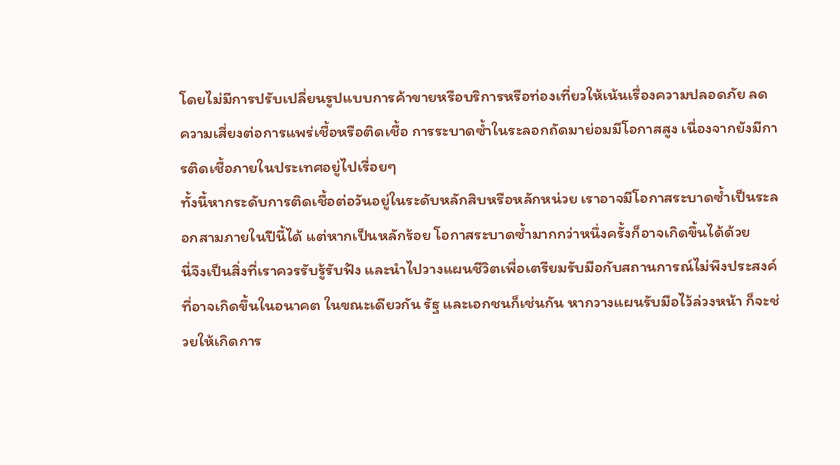โดยไม่มีการปรับเปลี่ยนรูปแบบการค้าขายหรือบริการหรือท่องเที่ยวให้เน้นเรื่องความปลอดภัย ลดความเสี่ยงต่อการแพร่เชื้อหรือติดเชื้อ การระบาดซ้ำในระลอกถัดมาย่อมมีโอกาสสูง เนื่องจากยังมีการติดเชื้อภายในประเทศอยู่ไปเรื่อยๆ
ทั้งนี้หากระดับการติดเชื้อต่อวันอยู่ในระดับหลักสิบหรือหลักหน่วย เราอาจมีโอกาสระบาดซ้ำเป็นระลอกสามภายในปีนี้ได้ แต่หากเป็นหลักร้อย โอกาสระบาดซ้ำมากกว่าหนึ่งครั้งก็อาจเกิดขึ้นได้ด้วย
นี่จึงเป็นสิ่งที่เราควรรับรู้รับฟัง และนำไปวางแผนชีวิตเพื่อเตรียมรับมือกับสถานการณ์ไม่พึงประสงค์ที่อาจเกิดขึ้นในอนาคต ในขณะเดียวกัน รัฐ และเอกชนก็เช่นกัน หากวางแผนรับมือไว้ล่วงหน้า ก็จะช่วยให้เกิดการ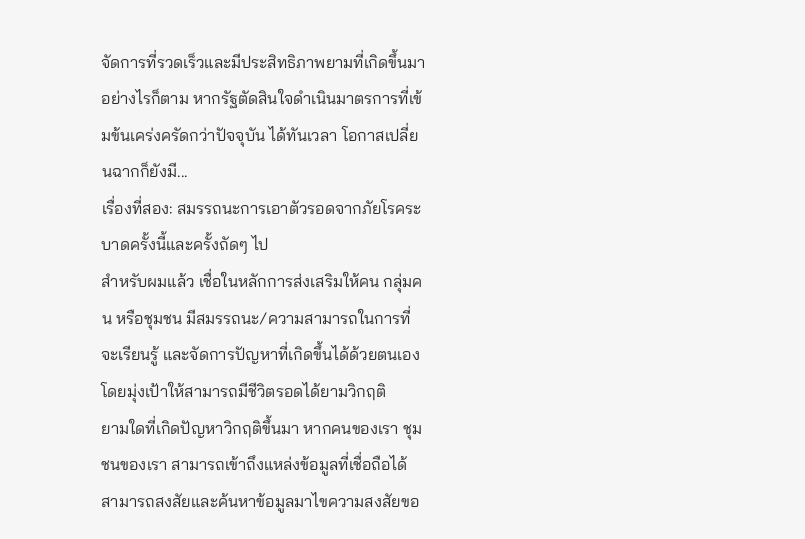จัดการที่รวดเร็วและมีประสิทธิภาพยามที่เกิดขึ้นมา
อย่างไรก็ตาม หากรัฐตัดสินใจดำเนินมาตรการที่เข้มข้นเคร่งครัดกว่าปัจจุบัน ได้ทันเวลา โอกาสเปลี่ยนฉากก็ยังมี...
เรื่องที่สอง: สมรรถนะการเอาตัวรอดจากภัยโรคระบาดครั้งนี้และครั้งถัดๆ ไป
สำหรับผมแล้ว เชื่อในหลักการส่งเสริมให้คน กลุ่มคน หรือชุมชน มีสมรรถนะ/ความสามารถในการที่จะเรียนรู้ และจัดการปัญหาที่เกิดขึ้นได้ด้วยตนเอง โดยมุ่งเป้าให้สามารถมีชีวิตรอดได้ยามวิกฤติ
ยามใดที่เกิดปัญหาวิกฤติขึ้นมา หากคนของเรา ชุมชนของเรา สามารถเข้าถึงแหล่งข้อมูลที่เชื่อถือได้ สามารถสงสัยและค้นหาข้อมูลมาไขความสงสัยขอ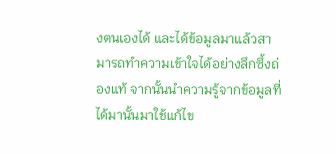งตนเองได้ และได้ข้อมูลมาแล้วสามารถทำความเข้าใจได้อย่างลึกซึ้งถ่องแท้ จากนั้นนำความรู้จากข้อมูลที่ได้มานั้นมาใช้แก้ไข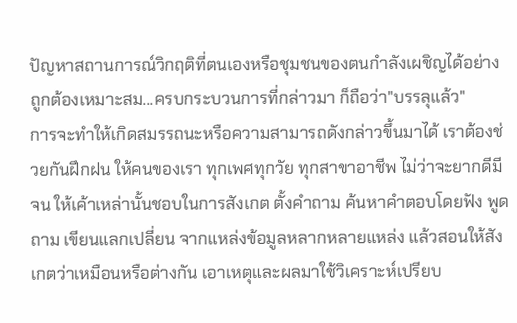ปัญหาสถานการณ์วิกฤติที่ตนเองหรือชุมชนของตนกำลังเผชิญได้อย่างถูกต้องเหมาะสม...ครบกระบวนการที่กล่าวมา ก็ถือว่า"บรรลุแล้ว"
การจะทำให้เกิดสมรรถนะหรือความสามารถดังกล่าวขึ้นมาได้ เราต้องช่วยกันฝึกฝน ให้คนของเรา ทุกเพศทุกวัย ทุกสาขาอาชีพ ไม่ว่าจะยากดีมีจน ให้เค้าเหล่านั้นชอบในการสังเกต ตั้งคำถาม ค้นหาคำตอบโดยฟัง พูด ถาม เขียนแลกเปลี่ยน จากแหล่งข้อมูลหลากหลายแหล่ง แล้วสอนให้สังเกตว่าเหมือนหรือต่างกัน เอาเหตุและผลมาใช้วิเคราะห์เปรียบ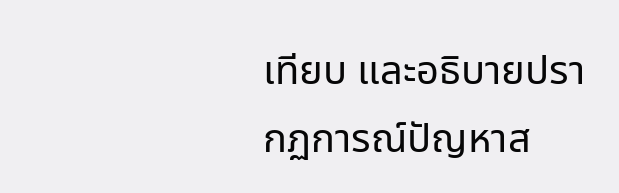เทียบ และอธิบายปรากฏการณ์ปัญหาส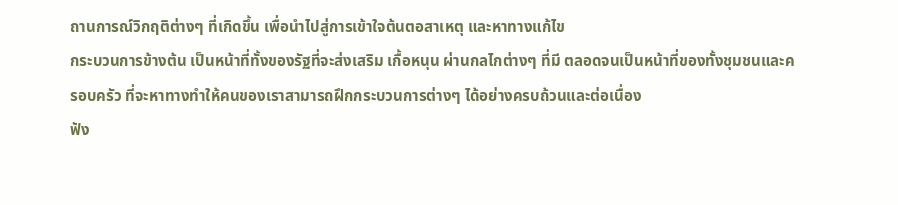ถานการณ์วิกฤติต่างๆ ที่เกิดขึ้น เพื่อนำไปสู่การเข้าใจต้นตอสาเหตุ และหาทางแก้ไข
กระบวนการข้างต้น เป็นหน้าที่ทั้งของรัฐที่จะส่งเสริม เกื้อหนุน ผ่านกลไกต่างๆ ที่มี ตลอดจนเป็นหน้าที่ของทั้งชุมชนและครอบครัว ที่จะหาทางทำให้คนของเราสามารถฝึกกระบวนการต่างๆ ได้อย่างครบถ้วนและต่อเนื่อง
ฟัง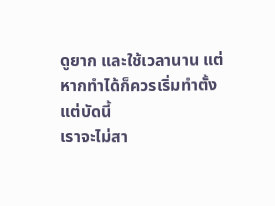ดูยาก และใช้เวลานาน แต่หากทำได้ก็ควรเริ่มทำตั้งแต่บัดนี้
เราจะไม่สา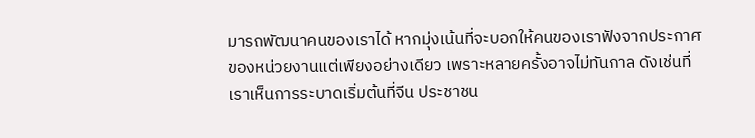มารถพัฒนาคนของเราได้ หากมุ่งเน้นที่จะบอกให้คนของเราฟังจากประกาศของหน่วยงานแต่เพียงอย่างเดียว เพราะหลายครั้งอาจไม่ทันกาล ดังเช่นที่เราเห็นการระบาดเริ่มต้นที่จีน ประชาชน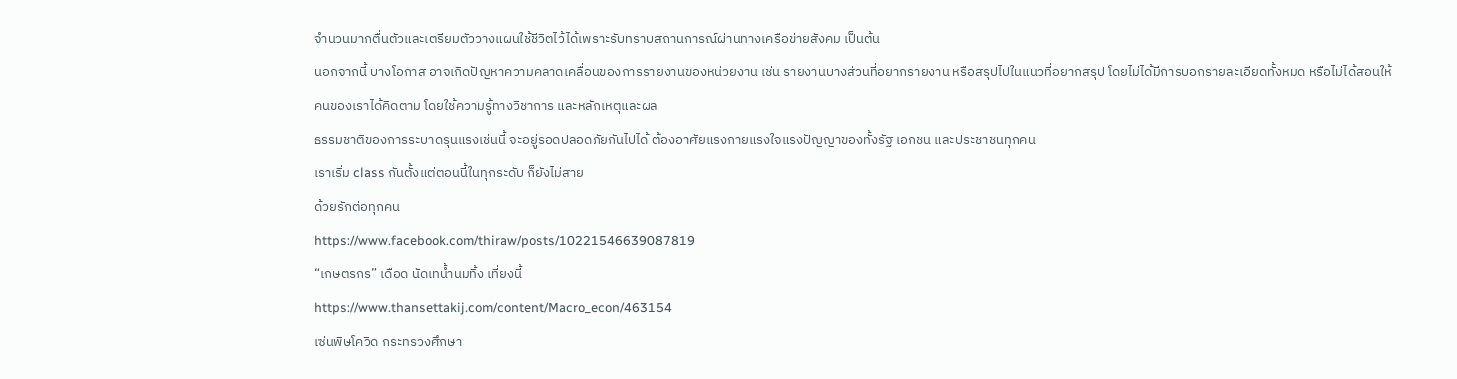จำนวนมากตื่นตัวและเตรียมตัววางแผนใช้ชีวิตไว้ได้เพราะรับทราบสถานการณ์ผ่านทางเครือข่ายสังคม เป็นต้น
นอกจากนี้ บางโอกาส อาจเกิดปัญหาความคลาดเคลื่อนของการรายงานของหน่วยงาน เช่น รายงานบางส่วนที่อยากรายงาน หรือสรุปไปในแนวที่อยากสรุป โดยไม่ได้มีการบอกรายละเอียดทั้งหมด หรือไม่ได้สอนให้คนของเราได้คิดตาม โดยใช้ความรู้ทางวิชาการ และหลักเหตุและผล
ธรรมชาติของการระบาดรุนแรงเช่นนี้ จะอยู่รอดปลอดภัยกันไปได้ ต้องอาศัยแรงกายแรงใจแรงปัญญาของทั้งรัฐ เอกชน และประชาชนทุกคน
เราเริ่ม class กันตั้งแต่ตอนนี้ในทุกระดับ ก็ยังไม่สาย
ด้วยรักต่อทุกคน
https://www.facebook.com/thiraw/posts/10221546639087819
“เกษตรกร” เดือด นัดเทน้ำนมทิ้ง เที่ยงนี้
https://www.thansettakij.com/content/Macro_econ/463154
เซ่นพิษโควิด กระทรวงศึกษา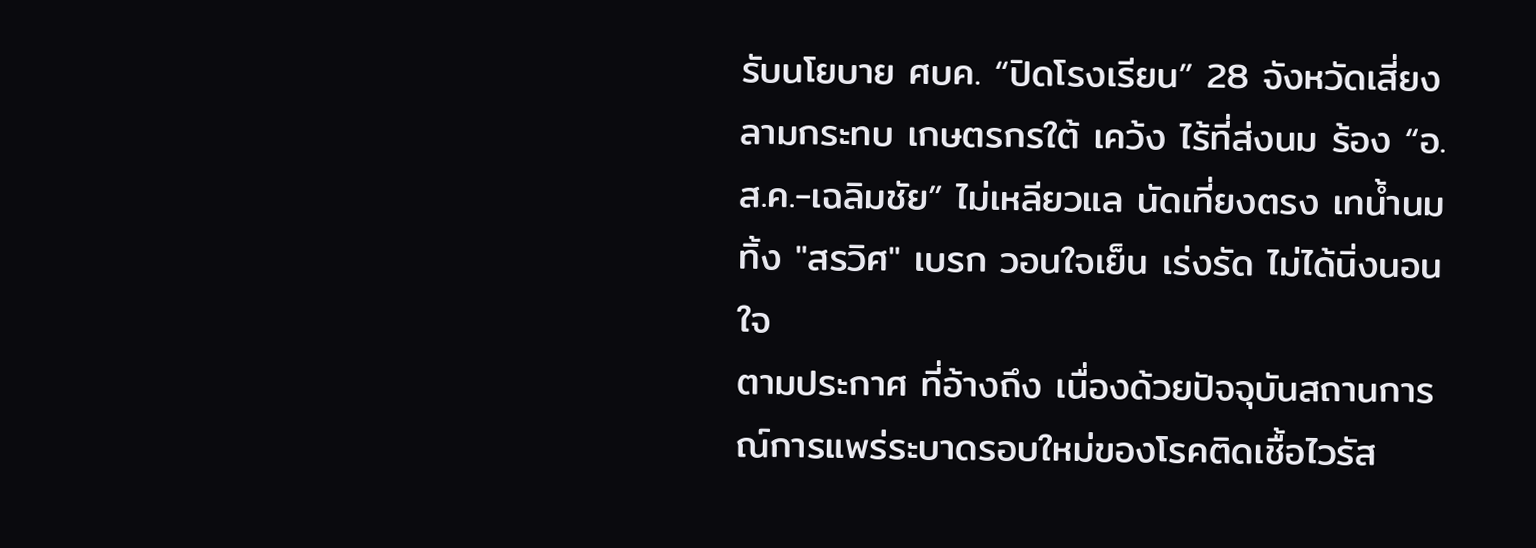รับนโยบาย ศบค. “ปิดโรงเรียน” 28 จังหวัดเสี่ยง ลามกระทบ เกษตรกรใต้ เคว้ง ไร้ที่ส่งนม ร้อง “อ.ส.ค.-เฉลิมชัย” ไม่เหลียวแล นัดเที่ยงตรง เทน้ำนมทิ้ง "สรวิศ" เบรก วอนใจเย็น เร่งรัด ไม่ได้นิ่งนอนใจ
ตามประกาศ ที่อ้างถึง เนื่องด้วยปัจจุบันสถานการณ์การแพร่ระบาดรอบใหม่ของโรคติดเชื้อไวรัส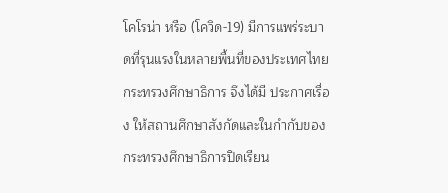โคโรน่า หรือ (โควิด-19) มีการแพร่ระบาดที่รุนแรงในหลายพื้นที่ของประเทศไทย กระทรวงศึกษาธิการ จึงได้มี ประกาศเรื่อง ให้สถานศึกษาสังกัดและในกำกับของกระทรวงศึกษาธิการปิดเรียน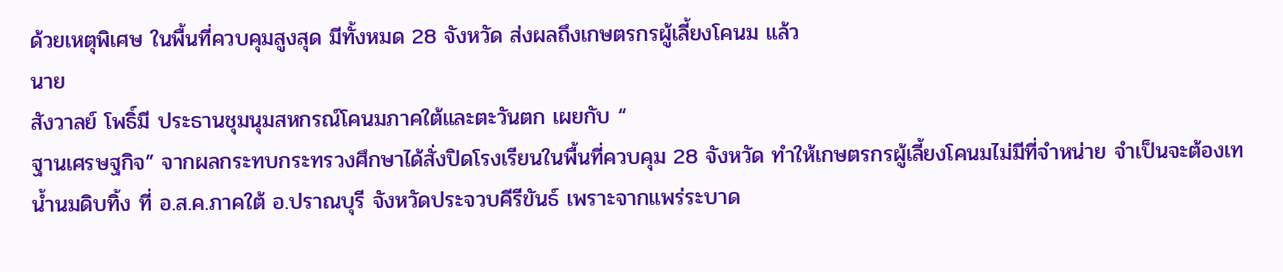ด้วยเหตุพิเศษ ในพื้นที่ควบคุมสูงสุด มีทั้งหมด 28 จังหวัด ส่งผลถึงเกษตรกรผู้เลี้ยงโคนม แล้ว
นาย
สังวาลย์ โพธิ์มี ประธานชุมนุมสหกรณ์โคนมภาคใต้และตะวันตก เผยกับ “
ฐานเศรษฐกิจ” จากผลกระทบกระทรวงศึกษาได้สั่งปิดโรงเรียนในพื้นที่ควบคุม 28 จังหวัด ทำให้เกษตรกรผู้เลี้ยงโคนมไม่มีที่จำหน่าย จำเป็นจะต้องเทน้ำนมดิบทิ้ง ที่ อ.ส.ค.ภาคใต้ อ.ปราณบุรี จังหวัดประจวบคีรีขันธ์ เพราะจากแพร่ระบาด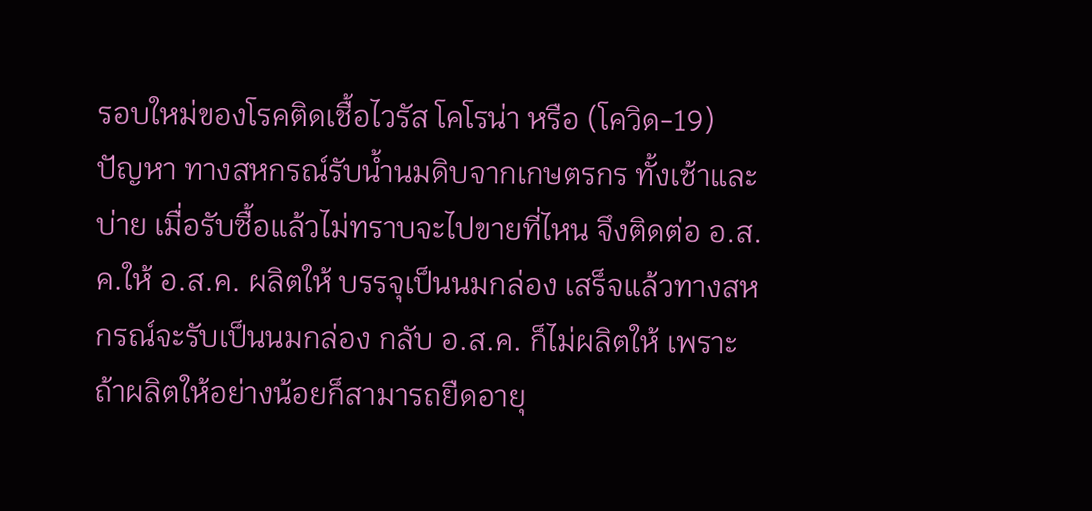รอบใหม่ของโรคติดเชื้อไวรัส โคโรน่า หรือ (โควิด-19) ปัญหา ทางสหกรณ์รับน้ำนมดิบจากเกษตรกร ทั้งเช้าและบ่าย เมื่อรับซื้อแล้วไม่ทราบจะไปขายที่ไหน จึงติดต่อ อ.ส.ค.ให้ อ.ส.ค. ผลิตให้ บรรจุเป็นนมกล่อง เสร็จแล้วทางสหกรณ์จะรับเป็นนมกล่อง กลับ อ.ส.ค. ก็ไม่ผลิตให้ เพราะถ้าผลิตให้อย่างน้อยก็สามารถยืดอายุ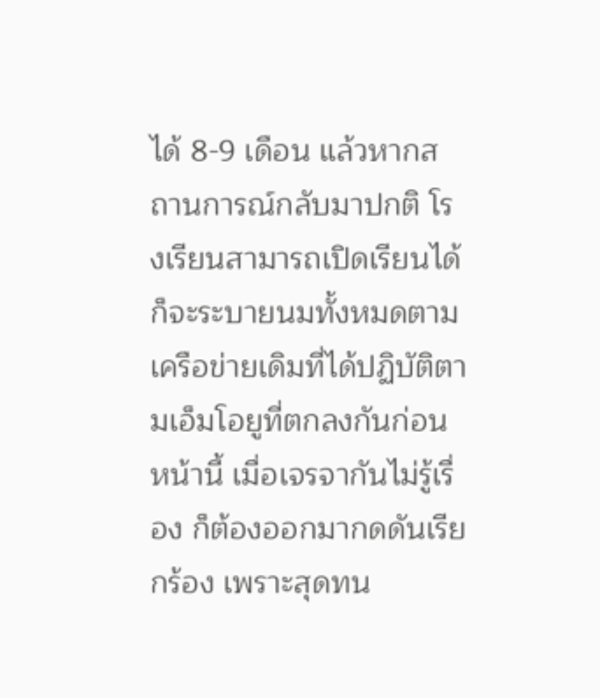ได้ 8-9 เดือน แล้วหากสถานการณ์กลับมาปกติ โรงเรียนสามารถเปิดเรียนได้ ก็จะระบายนมทั้งหมดตามเครือข่ายเดิมที่ได้ปฏิบัติตามเอ็มโอยูที่ตกลงกันก่อนหน้านี้ เมื่อเจรจากันไม่รู้เรื่อง ก็ต้องออกมากดดันเรียกร้อง เพราะสุดทน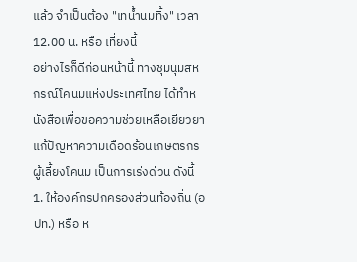แล้ว จำเป็นต้อง "เทน้ำนมทิ้ง" เวลา 12.00 น. หรือ เที่ยงนี้
อย่างไรก็ดีก่อนหน้านี้ ทางชุมนุมสหกรณ์โคนมแห่งประเทศไทย ได้ทำหนังสือเพื่อขอความช่วยเหลือเยียวยาแก้ปัญหาความเดือดร้อนเกษตรกรผู้เลี้ยงโคนม เป็นการเร่งด่วน ดังนี้
1. ให้องค์กรปกครองส่วนท้องถิ่น (อปท.) หรือ ห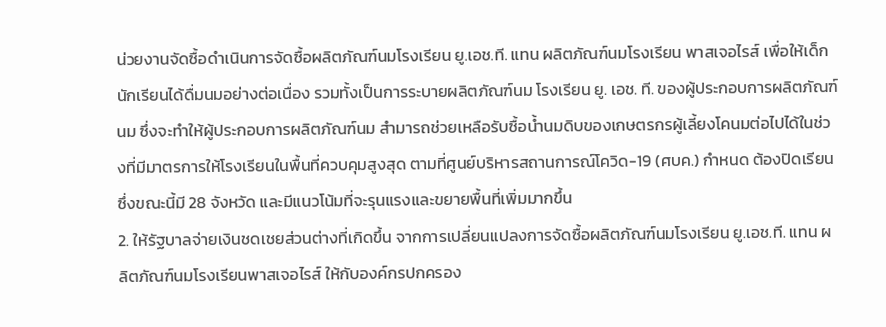น่วยงานจัดซื้อดำเนินการจัดซื้อผลิตภัณฑ์นมโรงเรียน ยู.เอช.ที. แทน ผลิตภัณฑ์นมโรงเรียน พาสเจอไรส์ เพื่อให้เด็กนักเรียนได้ดื่มนมอย่างต่อเนื่อง รวมทั้งเป็นการระบายผลิตภัณฑ์นม โรงเรียน ยู. เอช. ที. ของผู้ประกอบการผลิตภัณฑ์นม ซึ่งจะทำให้ผู้ประกอบการผลิตภัณฑ์นม สำมารถช่วยเหลือรับซื้อน้ำนมดิบของเกษตรกรผู้เลี้ยงโคนมต่อไปได้ในช่วงที่มีมาตรการให้โรงเรียนในพื้นที่ควบคุมสูงสุด ตามที่ศูนย์บริหารสถานการณ์โควิด-19 (ศบค.) กำหนด ต้องปิดเรียน ซึ่งขณะนี้มี 28 จังหวัด และมีแนวโน้มที่จะรุนแรงและขยายพื้นที่เพิ่มมากขึ้น
2. ให้รัฐบาลจ่ายเงินชดเชยส่วนต่างที่เกิดขึ้น จากการเปลี่ยนแปลงการจัดซื้อผลิตภัณฑ์นมโรงเรียน ยู.เอช.ที. แทน ผลิตภัณฑ์นมโรงเรียนพาสเจอไรส์ ให้กับองค์กรปกครอง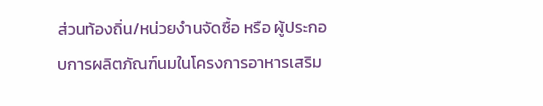ส่วนท้องถิ่น/หน่วยงำนจัดซื้อ หรือ ผู้ประกอบการผลิตภัณฑ์นมในโครงการอาหารเสริม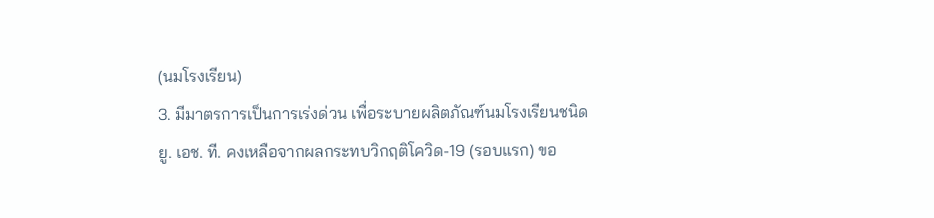(นมโรงเรียน)
3. มีมาตรการเป็นการเร่งด่วน เพื่อระบายผลิตภัณฑ์นมโรงเรียนชนิด ยู. เอช. ที. คงเหลือจากผลกระทบวิกฤติโควิด-19 (รอบแรก) ขอ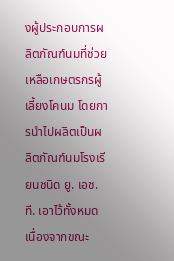งผู้ประกอบการผลิตภัณฑ์นมที่ช่วยเหลือเกษตรกรผู้เลี้ยงโคนม โดยการนำไปผลิตเป็นผลิตภัณฑ์นมโรงเรียนชนิด ยู. เอช.ที. เอาไว้ทั้งหมด เนื่องจากขณะ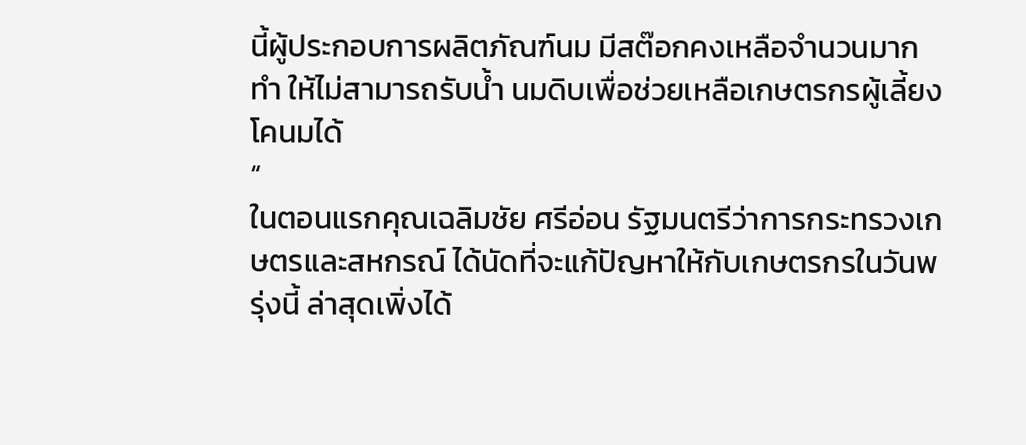นี้ผู้ประกอบการผลิตภัณฑ์นม มีสต๊อกคงเหลือจำนวนมาก ทำ ให้ไม่สามารถรับน้ำ นมดิบเพื่อช่วยเหลือเกษตรกรผู้เลี้ยงโคนมได้
“
ในตอนแรกคุณเฉลิมชัย ศรีอ่อน รัฐมนตรีว่าการกระทรวงเกษตรและสหกรณ์ ได้นัดที่จะแก้ปัญหาให้กับเกษตรกรในวันพรุ่งนี้ ล่าสุดเพิ่งได้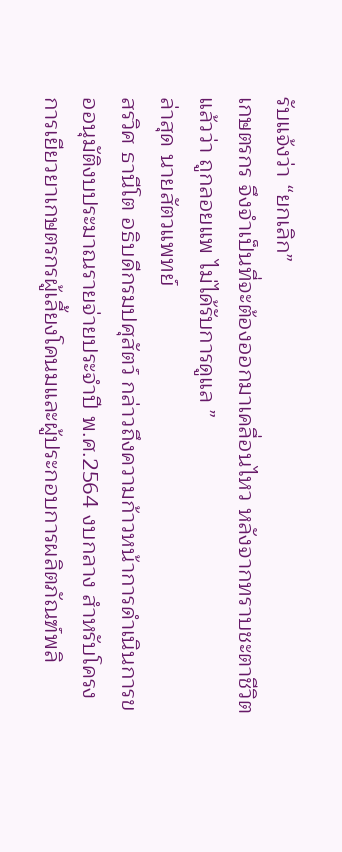รับแจ้งว่า “ยกเลิก”
เกษตรกร จึงจำเป็นที่จะต้องออกมาเคลื่อนไหว หลังจากทราบชะตาชีวิตแล้วว่า ถูกลอยแพ ไม่ได้รับการดูแล ”
ล่าสุด นายสัตวแพทย์
สรวิศ ธานีโต อธิบดีกรมปศุสัตว์ กล่าวถึงความก้าวหน้าการดำเนินการขออนุมัติงบประมาณรายจ่ายประจำปี พ.ศ.2564 งบกลาง สำหรับโครงการเยียวยาเกษตรกรผู้เลี้ยงโคนมและผู้ประกอบการผลิตภัณฑ์พลิ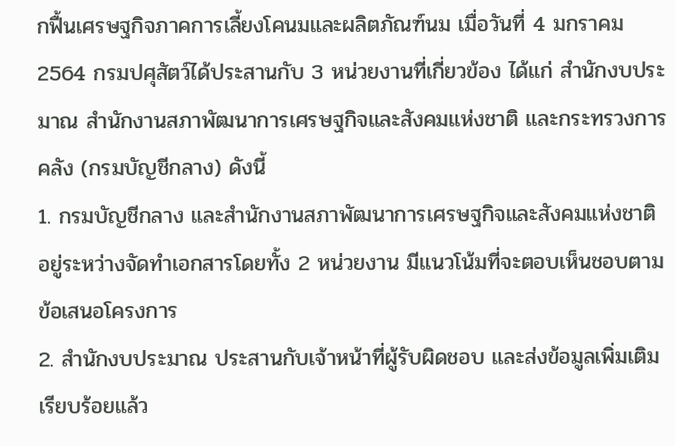กฟื้นเศรษฐกิจภาคการเลี้ยงโคนมและผลิตภัณฑ์นม เมื่อวันที่ 4 มกราคม 2564 กรมปศุสัตว์ได้ประสานกับ 3 หน่วยงานที่เกี่ยวข้อง ได้แก่ สำนักงบประมาณ สำนักงานสภาพัฒนาการเศรษฐกิจและสังคมแห่งชาติ และกระทรวงการคลัง (กรมบัญชีกลาง) ดังนี้
1. กรมบัญชีกลาง และสำนักงานสภาพัฒนาการเศรษฐกิจและสังคมแห่งชาติ อยู่ระหว่างจัดทำเอกสารโดยทั้ง 2 หน่วยงาน มีแนวโน้มที่จะตอบเห็นชอบตามข้อเสนอโครงการ
2. สำนักงบประมาณ ประสานกับเจ้าหน้าที่ผู้รับผิดชอบ และส่งข้อมูลเพิ่มเติมเรียบร้อยแล้ว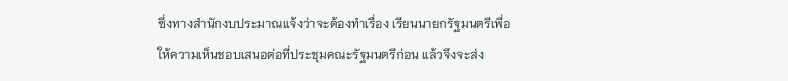ซึ่งทางสำนักงบประมาณแจ้งว่าจะต้องทำเรื่อง เรียนนายกรัฐมนตรีเพื่อให้ความเห็นชอบเสนอต่อที่ประชุมคณะรัฐมนตรีก่อน แล้วจึงจะส่ง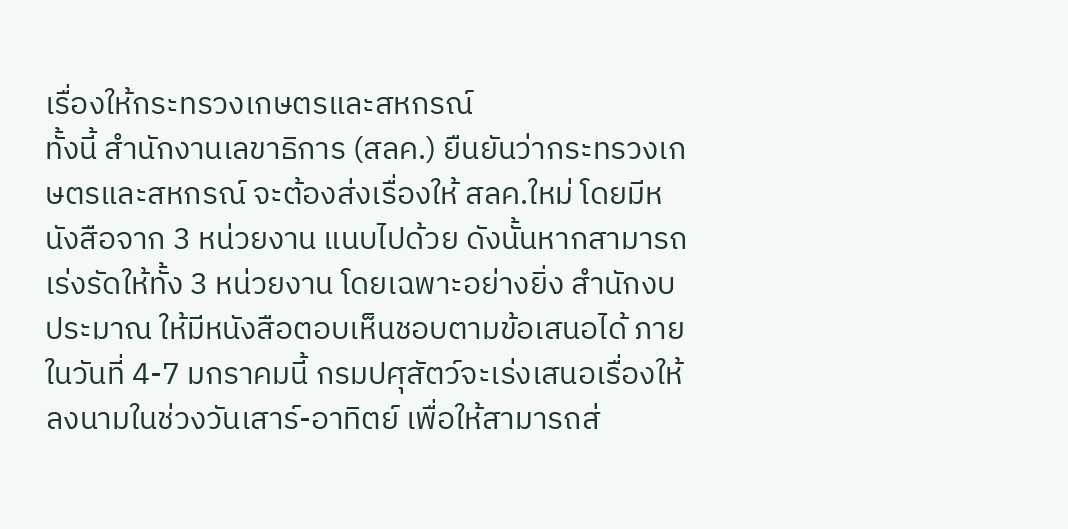เรื่องให้กระทรวงเกษตรและสหกรณ์
ทั้งนี้ สำนักงานเลขาธิการ (สลค.) ยืนยันว่ากระทรวงเกษตรและสหกรณ์ จะต้องส่งเรื่องให้ สลค.ใหม่ โดยมีหนังสือจาก 3 หน่วยงาน แนบไปด้วย ดังนั้นหากสามารถเร่งรัดให้ทั้ง 3 หน่วยงาน โดยเฉพาะอย่างยิ่ง สำนักงบประมาณ ให้มีหนังสือตอบเห็นชอบตามข้อเสนอได้ ภายในวันที่ 4-7 มกราคมนี้ กรมปศุสัตว์จะเร่งเสนอเรื่องให้ลงนามในช่วงวันเสาร์-อาทิตย์ เพื่อให้สามารถส่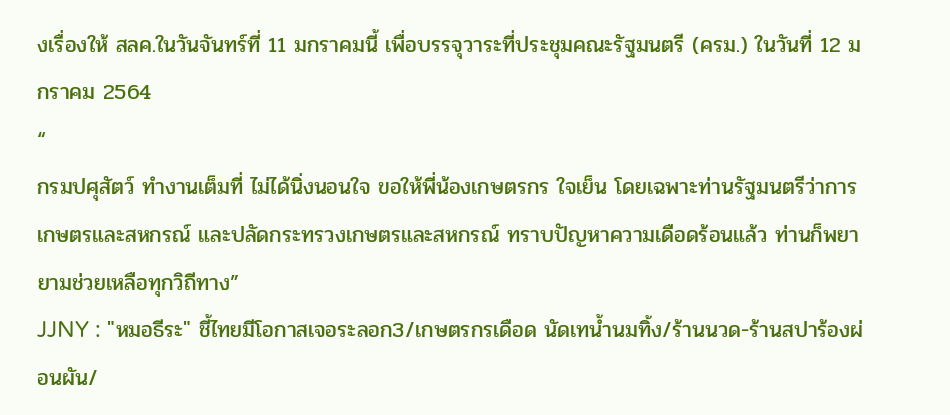งเรื่องให้ สลค.ในวันจันทร์ที่ 11 มกราคมนี้ เพื่อบรรจุวาระที่ประชุมคณะรัฐมนตรี (ครม.) ในวันที่ 12 มกราคม 2564
“
กรมปศุสัตว์ ทำงานเต็มที่ ไม่ได้นิ่งนอนใจ ขอให้พี่น้องเกษตรกร ใจเย็น โดยเฉพาะท่านรัฐมนตรีว่าการเกษตรและสหกรณ์ และปลัดกระทรวงเกษตรและสหกรณ์ ทราบปัญหาความเดือดร้อนแล้ว ท่านก็พยายามช่วยเหลือทุกวิถีทาง”
JJNY : "หมอธีระ" ชี้ไทยมีโอกาสเจอระลอก3/เกษตรกรเดือด นัดเทน้ำนมทิ้ง/ร้านนวด-ร้านสปาร้องผ่อนผัน/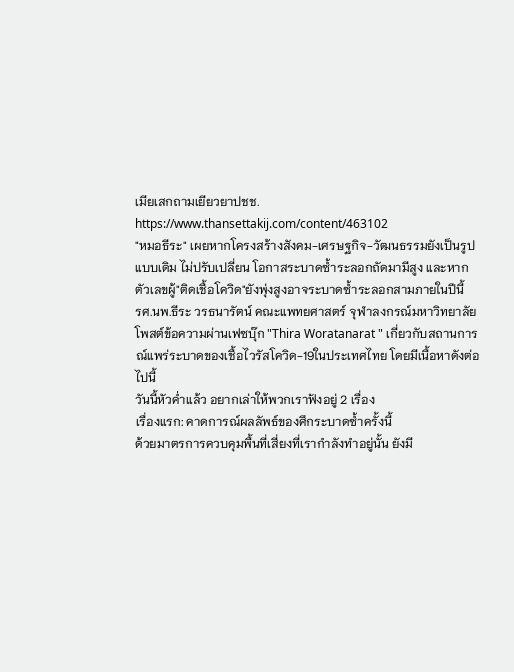เมียเสกถามเยียวยาปชช.
https://www.thansettakij.com/content/463102
"หมอธีระ" เผยหากโครงสร้างสังคม-เศรษฐกิจ-วัฒนธรรมยังเป็นรูปแบบเดิม ไม่ปรับเปลี่ยน โอกาสระบาดซ้ำระลอกถัดมามีสูง และหากตัวเลขผู้"ติดเชื้อโควิด"ยังพุ่งสูงอาจระบาดซ้ำระลอกสามภายในปีนี้
รศ.นพ.ธีระ วรธนารัตน์ คณะแพทยศาสตร์ จุฬาลงกรณ์มหาวิทยาลัย โพสต์ข้อความผ่านเฟซบุ๊ก "Thira Woratanarat " เกี่ยวกับสถานการณ์แพร่ระบาดของเชื้อไวรัสโควิด-19ในประเทศไทย โดยมีเนื้อหาดังต่อไปนี้
วันนี้หัวค่ำแล้ว อยากเล่าให้พวกเราฟังอยู่ 2 เรื่อง
เรื่องแรก: คาดการณ์ผลลัพธ์ของศึกระบาดซ้ำครั้งนี้
ด้วยมาตรการควบคุมพื้นที่เสี่ยงที่เรากำลังทำอยู่นั้น ยังมี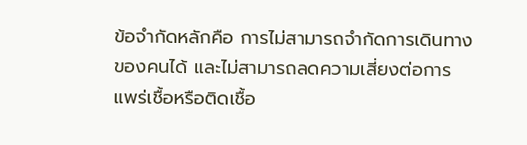ข้อจำกัดหลักคือ การไม่สามารถจำกัดการเดินทางของคนได้ และไม่สามารถลดความเสี่ยงต่อการแพร่เชื้อหรือติดเชื้อ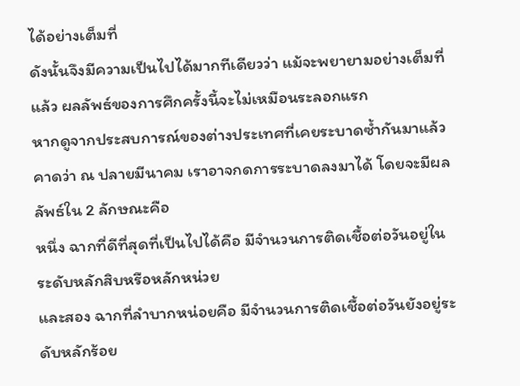ได้อย่างเต็มที่
ดังนั้นจึงมีความเป็นไปได้มากทีเดียวว่า แม้จะพยายามอย่างเต็มที่แล้ว ผลลัพธ์ของการศึกครั้งนี้จะไม่เหมือนระลอกแรก
หากดูจากประสบการณ์ของต่างประเทศที่เคยระบาดซ้ำกันมาแล้ว คาดว่า ณ ปลายมีนาคม เราอาจกดการระบาดลงมาได้ โดยจะมีผลลัพธ์ใน 2 ลักษณะคือ
หนึ่ง ฉากที่ดีที่สุดที่เป็นไปได้คือ มีจำนวนการติดเชื้อต่อวันอยู่ในระดับหลักสิบหรือหลักหน่วย
และสอง ฉากที่ลำบากหน่อยคือ มีจำนวนการติดเชื้อต่อวันยังอยู่ระดับหลักร้อย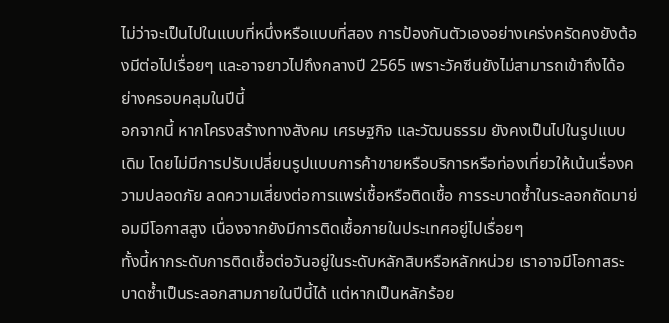ไม่ว่าจะเป็นไปในแบบที่หนึ่งหรือแบบที่สอง การป้องกันตัวเองอย่างเคร่งครัดคงยังต้องมีต่อไปเรื่อยๆ และอาจยาวไปถึงกลางปี 2565 เพราะวัคซีนยังไม่สามารถเข้าถึงได้อย่างครอบคลุมในปีนี้
อกจากนี้ หากโครงสร้างทางสังคม เศรษฐกิจ และวัฒนธรรม ยังคงเป็นไปในรูปแบบเดิม โดยไม่มีการปรับเปลี่ยนรูปแบบการค้าขายหรือบริการหรือท่องเที่ยวให้เน้นเรื่องความปลอดภัย ลดความเสี่ยงต่อการแพร่เชื้อหรือติดเชื้อ การระบาดซ้ำในระลอกถัดมาย่อมมีโอกาสสูง เนื่องจากยังมีการติดเชื้อภายในประเทศอยู่ไปเรื่อยๆ
ทั้งนี้หากระดับการติดเชื้อต่อวันอยู่ในระดับหลักสิบหรือหลักหน่วย เราอาจมีโอกาสระบาดซ้ำเป็นระลอกสามภายในปีนี้ได้ แต่หากเป็นหลักร้อย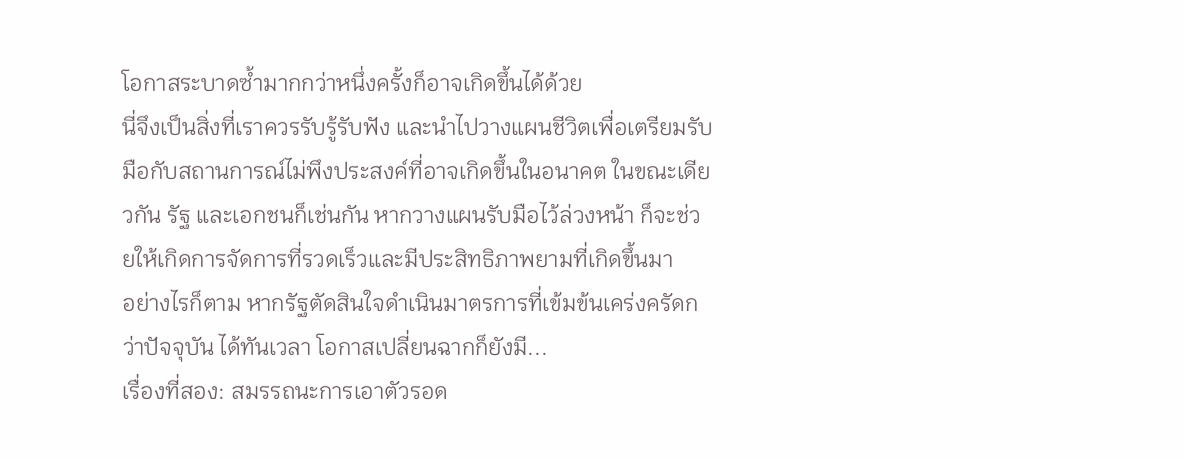โอกาสระบาดซ้ำมากกว่าหนึ่งครั้งก็อาจเกิดขึ้นได้ด้วย
นี่จึงเป็นสิ่งที่เราควรรับรู้รับฟัง และนำไปวางแผนชีวิตเพื่อเตรียมรับมือกับสถานการณ์ไม่พึงประสงค์ที่อาจเกิดขึ้นในอนาคต ในขณะเดียวกัน รัฐ และเอกชนก็เช่นกัน หากวางแผนรับมือไว้ล่วงหน้า ก็จะช่วยให้เกิดการจัดการที่รวดเร็วและมีประสิทธิภาพยามที่เกิดขึ้นมา
อย่างไรก็ตาม หากรัฐตัดสินใจดำเนินมาตรการที่เข้มข้นเคร่งครัดกว่าปัจจุบัน ได้ทันเวลา โอกาสเปลี่ยนฉากก็ยังมี...
เรื่องที่สอง: สมรรถนะการเอาตัวรอด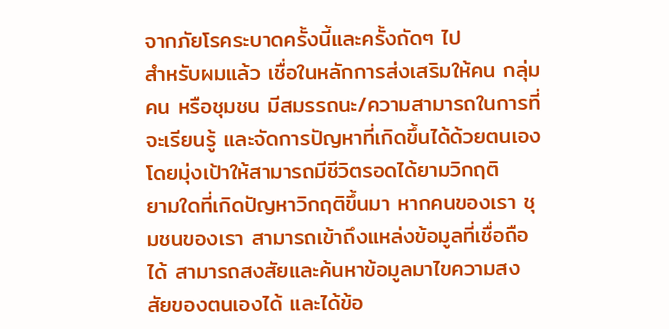จากภัยโรคระบาดครั้งนี้และครั้งถัดๆ ไป
สำหรับผมแล้ว เชื่อในหลักการส่งเสริมให้คน กลุ่มคน หรือชุมชน มีสมรรถนะ/ความสามารถในการที่จะเรียนรู้ และจัดการปัญหาที่เกิดขึ้นได้ด้วยตนเอง โดยมุ่งเป้าให้สามารถมีชีวิตรอดได้ยามวิกฤติ
ยามใดที่เกิดปัญหาวิกฤติขึ้นมา หากคนของเรา ชุมชนของเรา สามารถเข้าถึงแหล่งข้อมูลที่เชื่อถือได้ สามารถสงสัยและค้นหาข้อมูลมาไขความสงสัยของตนเองได้ และได้ข้อ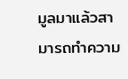มูลมาแล้วสามารถทำความ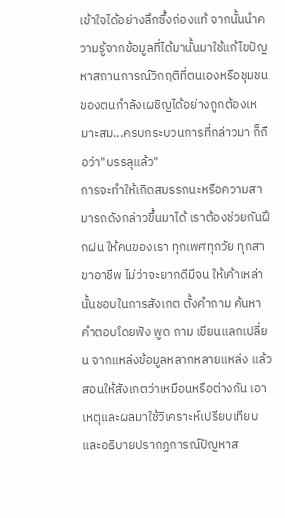เข้าใจได้อย่างลึกซึ้งถ่องแท้ จากนั้นนำความรู้จากข้อมูลที่ได้มานั้นมาใช้แก้ไขปัญหาสถานการณ์วิกฤติที่ตนเองหรือชุมชนของตนกำลังเผชิญได้อย่างถูกต้องเหมาะสม...ครบกระบวนการที่กล่าวมา ก็ถือว่า"บรรลุแล้ว"
การจะทำให้เกิดสมรรถนะหรือความสามารถดังกล่าวขึ้นมาได้ เราต้องช่วยกันฝึกฝน ให้คนของเรา ทุกเพศทุกวัย ทุกสาขาอาชีพ ไม่ว่าจะยากดีมีจน ให้เค้าเหล่านั้นชอบในการสังเกต ตั้งคำถาม ค้นหาคำตอบโดยฟัง พูด ถาม เขียนแลกเปลี่ยน จากแหล่งข้อมูลหลากหลายแหล่ง แล้วสอนให้สังเกตว่าเหมือนหรือต่างกัน เอาเหตุและผลมาใช้วิเคราะห์เปรียบเทียบ และอธิบายปรากฏการณ์ปัญหาส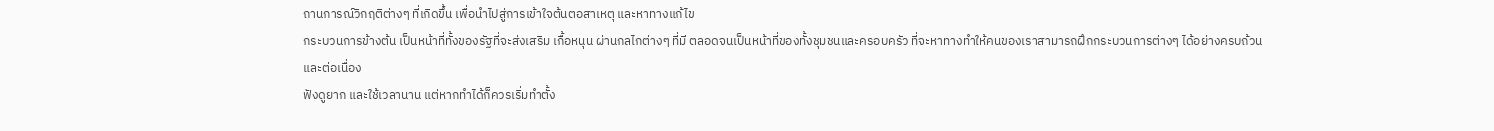ถานการณ์วิกฤติต่างๆ ที่เกิดขึ้น เพื่อนำไปสู่การเข้าใจต้นตอสาเหตุ และหาทางแก้ไข
กระบวนการข้างต้น เป็นหน้าที่ทั้งของรัฐที่จะส่งเสริม เกื้อหนุน ผ่านกลไกต่างๆ ที่มี ตลอดจนเป็นหน้าที่ของทั้งชุมชนและครอบครัว ที่จะหาทางทำให้คนของเราสามารถฝึกกระบวนการต่างๆ ได้อย่างครบถ้วนและต่อเนื่อง
ฟังดูยาก และใช้เวลานาน แต่หากทำได้ก็ควรเริ่มทำตั้ง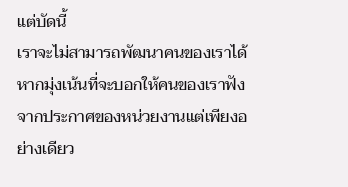แต่บัดนี้
เราจะไม่สามารถพัฒนาคนของเราได้ หากมุ่งเน้นที่จะบอกให้คนของเราฟังจากประกาศของหน่วยงานแต่เพียงอย่างเดียว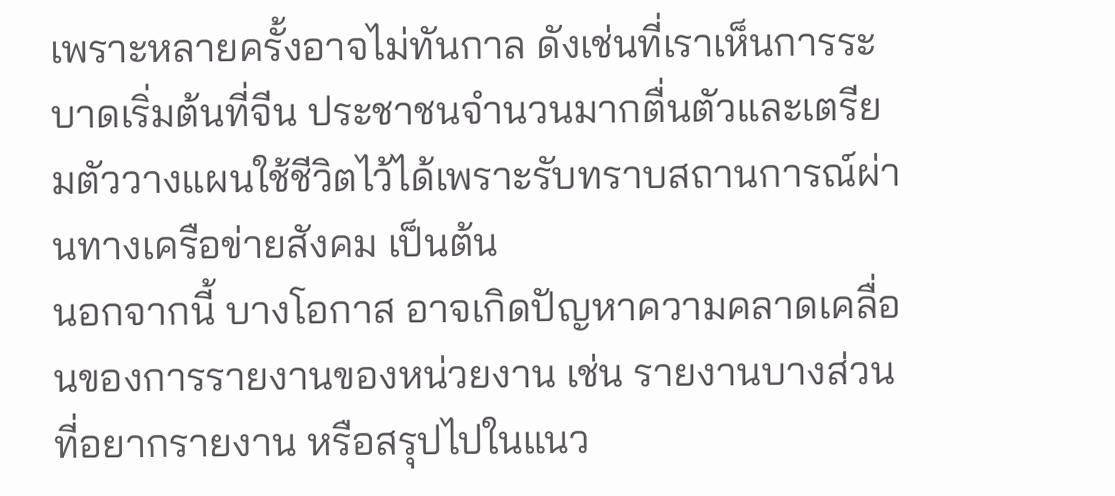เพราะหลายครั้งอาจไม่ทันกาล ดังเช่นที่เราเห็นการระบาดเริ่มต้นที่จีน ประชาชนจำนวนมากตื่นตัวและเตรียมตัววางแผนใช้ชีวิตไว้ได้เพราะรับทราบสถานการณ์ผ่านทางเครือข่ายสังคม เป็นต้น
นอกจากนี้ บางโอกาส อาจเกิดปัญหาความคลาดเคลื่อนของการรายงานของหน่วยงาน เช่น รายงานบางส่วนที่อยากรายงาน หรือสรุปไปในแนว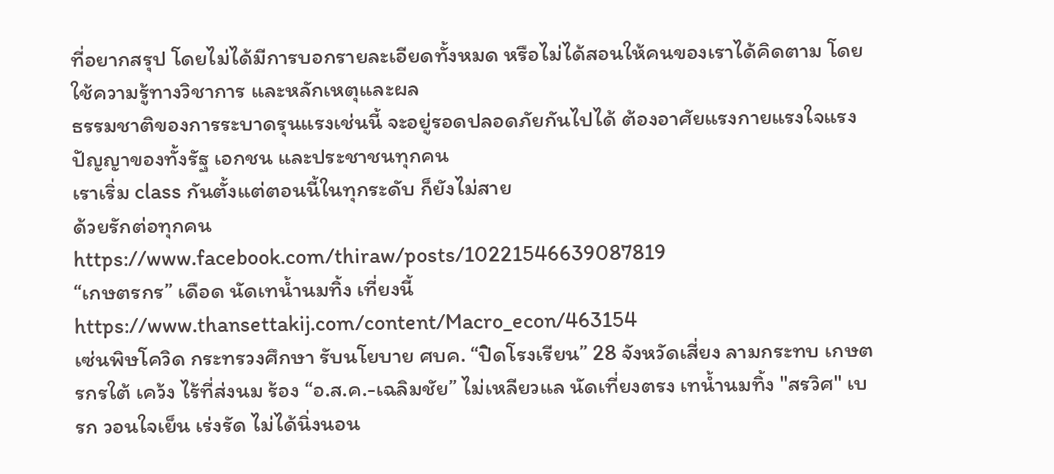ที่อยากสรุป โดยไม่ได้มีการบอกรายละเอียดทั้งหมด หรือไม่ได้สอนให้คนของเราได้คิดตาม โดยใช้ความรู้ทางวิชาการ และหลักเหตุและผล
ธรรมชาติของการระบาดรุนแรงเช่นนี้ จะอยู่รอดปลอดภัยกันไปได้ ต้องอาศัยแรงกายแรงใจแรงปัญญาของทั้งรัฐ เอกชน และประชาชนทุกคน
เราเริ่ม class กันตั้งแต่ตอนนี้ในทุกระดับ ก็ยังไม่สาย
ด้วยรักต่อทุกคน
https://www.facebook.com/thiraw/posts/10221546639087819
“เกษตรกร” เดือด นัดเทน้ำนมทิ้ง เที่ยงนี้
https://www.thansettakij.com/content/Macro_econ/463154
เซ่นพิษโควิด กระทรวงศึกษา รับนโยบาย ศบค. “ปิดโรงเรียน” 28 จังหวัดเสี่ยง ลามกระทบ เกษตรกรใต้ เคว้ง ไร้ที่ส่งนม ร้อง “อ.ส.ค.-เฉลิมชัย” ไม่เหลียวแล นัดเที่ยงตรง เทน้ำนมทิ้ง "สรวิศ" เบรก วอนใจเย็น เร่งรัด ไม่ได้นิ่งนอน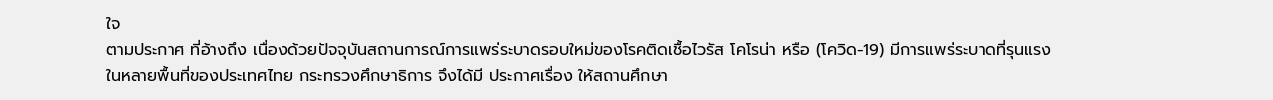ใจ
ตามประกาศ ที่อ้างถึง เนื่องด้วยปัจจุบันสถานการณ์การแพร่ระบาดรอบใหม่ของโรคติดเชื้อไวรัส โคโรน่า หรือ (โควิด-19) มีการแพร่ระบาดที่รุนแรงในหลายพื้นที่ของประเทศไทย กระทรวงศึกษาธิการ จึงได้มี ประกาศเรื่อง ให้สถานศึกษา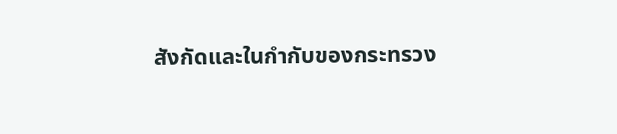สังกัดและในกำกับของกระทรวง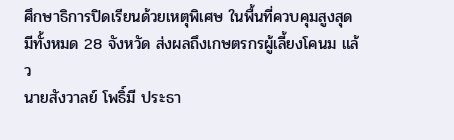ศึกษาธิการปิดเรียนด้วยเหตุพิเศษ ในพื้นที่ควบคุมสูงสุด มีทั้งหมด 28 จังหวัด ส่งผลถึงเกษตรกรผู้เลี้ยงโคนม แล้ว
นายสังวาลย์ โพธิ์มี ประธา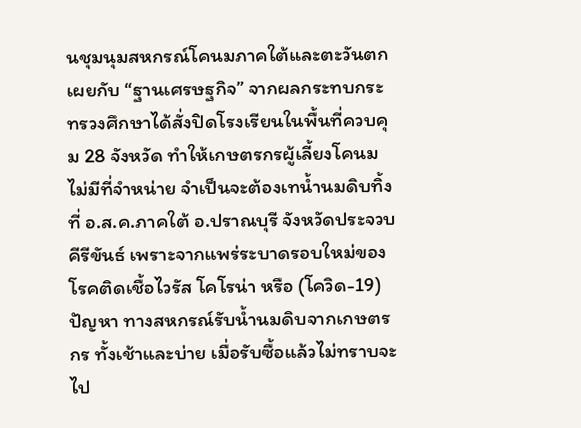นชุมนุมสหกรณ์โคนมภาคใต้และตะวันตก เผยกับ “ฐานเศรษฐกิจ” จากผลกระทบกระทรวงศึกษาได้สั่งปิดโรงเรียนในพื้นที่ควบคุม 28 จังหวัด ทำให้เกษตรกรผู้เลี้ยงโคนมไม่มีที่จำหน่าย จำเป็นจะต้องเทน้ำนมดิบทิ้ง ที่ อ.ส.ค.ภาคใต้ อ.ปราณบุรี จังหวัดประจวบคีรีขันธ์ เพราะจากแพร่ระบาดรอบใหม่ของโรคติดเชื้อไวรัส โคโรน่า หรือ (โควิด-19) ปัญหา ทางสหกรณ์รับน้ำนมดิบจากเกษตรกร ทั้งเช้าและบ่าย เมื่อรับซื้อแล้วไม่ทราบจะไป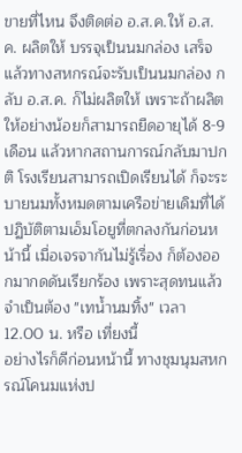ขายที่ไหน จึงติดต่อ อ.ส.ค.ให้ อ.ส.ค. ผลิตให้ บรรจุเป็นนมกล่อง เสร็จแล้วทางสหกรณ์จะรับเป็นนมกล่อง กลับ อ.ส.ค. ก็ไม่ผลิตให้ เพราะถ้าผลิตให้อย่างน้อยก็สามารถยืดอายุได้ 8-9 เดือน แล้วหากสถานการณ์กลับมาปกติ โรงเรียนสามารถเปิดเรียนได้ ก็จะระบายนมทั้งหมดตามเครือข่ายเดิมที่ได้ปฏิบัติตามเอ็มโอยูที่ตกลงกันก่อนหน้านี้ เมื่อเจรจากันไม่รู้เรื่อง ก็ต้องออกมากดดันเรียกร้อง เพราะสุดทนแล้ว จำเป็นต้อง "เทน้ำนมทิ้ง" เวลา 12.00 น. หรือ เที่ยงนี้
อย่างไรก็ดีก่อนหน้านี้ ทางชุมนุมสหกรณ์โคนมแห่งป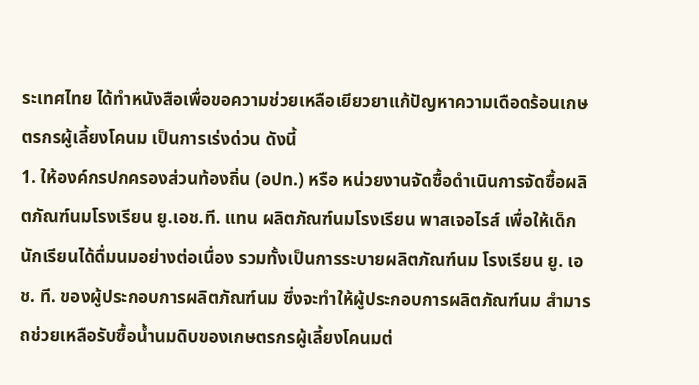ระเทศไทย ได้ทำหนังสือเพื่อขอความช่วยเหลือเยียวยาแก้ปัญหาความเดือดร้อนเกษตรกรผู้เลี้ยงโคนม เป็นการเร่งด่วน ดังนี้
1. ให้องค์กรปกครองส่วนท้องถิ่น (อปท.) หรือ หน่วยงานจัดซื้อดำเนินการจัดซื้อผลิตภัณฑ์นมโรงเรียน ยู.เอช.ที. แทน ผลิตภัณฑ์นมโรงเรียน พาสเจอไรส์ เพื่อให้เด็กนักเรียนได้ดื่มนมอย่างต่อเนื่อง รวมทั้งเป็นการระบายผลิตภัณฑ์นม โรงเรียน ยู. เอช. ที. ของผู้ประกอบการผลิตภัณฑ์นม ซึ่งจะทำให้ผู้ประกอบการผลิตภัณฑ์นม สำมารถช่วยเหลือรับซื้อน้ำนมดิบของเกษตรกรผู้เลี้ยงโคนมต่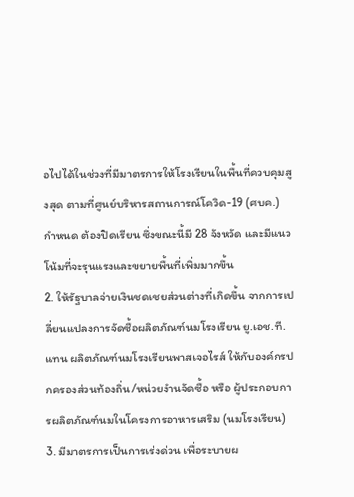อไปได้ในช่วงที่มีมาตรการให้โรงเรียนในพื้นที่ควบคุมสูงสุด ตามที่ศูนย์บริหารสถานการณ์โควิด-19 (ศบค.) กำหนด ต้องปิดเรียน ซึ่งขณะนี้มี 28 จังหวัด และมีแนวโน้มที่จะรุนแรงและขยายพื้นที่เพิ่มมากขึ้น
2. ให้รัฐบาลจ่ายเงินชดเชยส่วนต่างที่เกิดขึ้น จากการเปลี่ยนแปลงการจัดซื้อผลิตภัณฑ์นมโรงเรียน ยู.เอช.ที. แทน ผลิตภัณฑ์นมโรงเรียนพาสเจอไรส์ ให้กับองค์กรปกครองส่วนท้องถิ่น/หน่วยงำนจัดซื้อ หรือ ผู้ประกอบการผลิตภัณฑ์นมในโครงการอาหารเสริม (นมโรงเรียน)
3. มีมาตรการเป็นการเร่งด่วน เพื่อระบายผ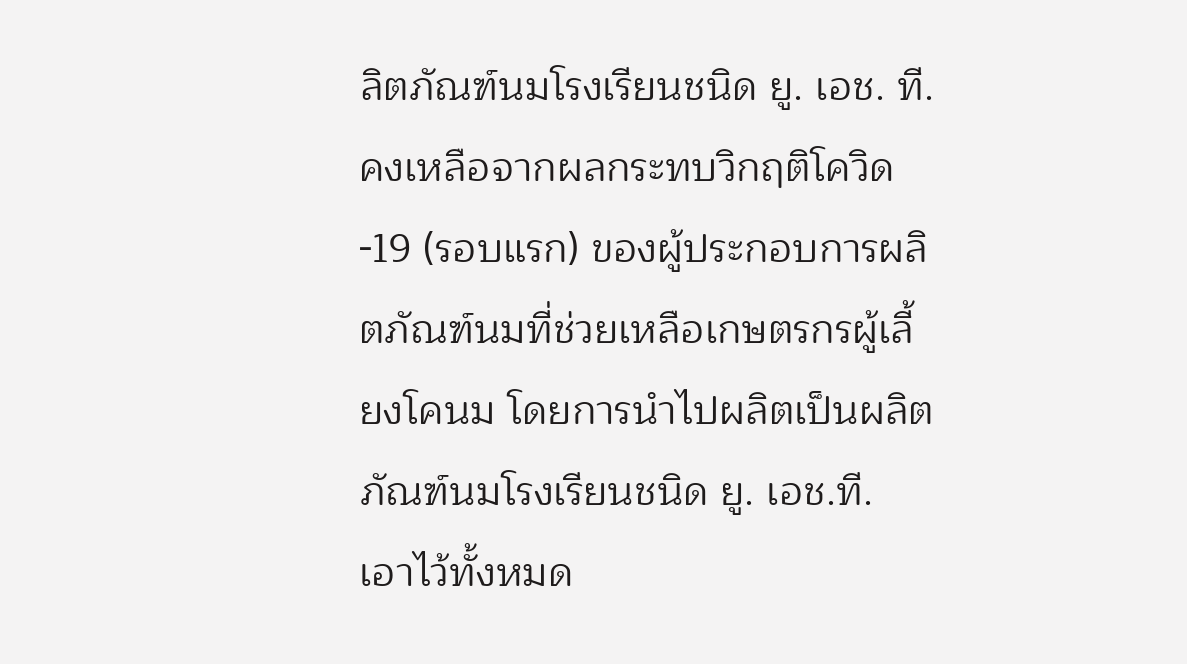ลิตภัณฑ์นมโรงเรียนชนิด ยู. เอช. ที. คงเหลือจากผลกระทบวิกฤติโควิด-19 (รอบแรก) ของผู้ประกอบการผลิตภัณฑ์นมที่ช่วยเหลือเกษตรกรผู้เลี้ยงโคนม โดยการนำไปผลิตเป็นผลิตภัณฑ์นมโรงเรียนชนิด ยู. เอช.ที. เอาไว้ทั้งหมด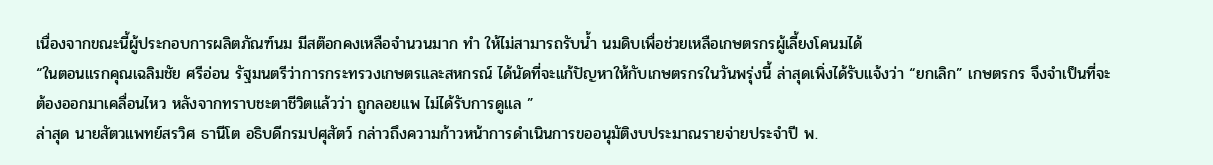เนื่องจากขณะนี้ผู้ประกอบการผลิตภัณฑ์นม มีสต๊อกคงเหลือจำนวนมาก ทำ ให้ไม่สามารถรับน้ำ นมดิบเพื่อช่วยเหลือเกษตรกรผู้เลี้ยงโคนมได้
“ในตอนแรกคุณเฉลิมชัย ศรีอ่อน รัฐมนตรีว่าการกระทรวงเกษตรและสหกรณ์ ได้นัดที่จะแก้ปัญหาให้กับเกษตรกรในวันพรุ่งนี้ ล่าสุดเพิ่งได้รับแจ้งว่า “ยกเลิก” เกษตรกร จึงจำเป็นที่จะต้องออกมาเคลื่อนไหว หลังจากทราบชะตาชีวิตแล้วว่า ถูกลอยแพ ไม่ได้รับการดูแล ”
ล่าสุด นายสัตวแพทย์สรวิศ ธานีโต อธิบดีกรมปศุสัตว์ กล่าวถึงความก้าวหน้าการดำเนินการขออนุมัติงบประมาณรายจ่ายประจำปี พ.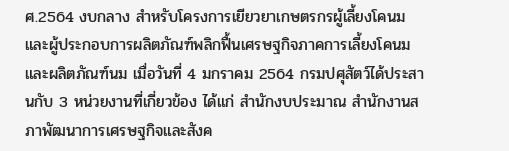ศ.2564 งบกลาง สำหรับโครงการเยียวยาเกษตรกรผู้เลี้ยงโคนมและผู้ประกอบการผลิตภัณฑ์พลิกฟื้นเศรษฐกิจภาคการเลี้ยงโคนมและผลิตภัณฑ์นม เมื่อวันที่ 4 มกราคม 2564 กรมปศุสัตว์ได้ประสานกับ 3 หน่วยงานที่เกี่ยวข้อง ได้แก่ สำนักงบประมาณ สำนักงานสภาพัฒนาการเศรษฐกิจและสังค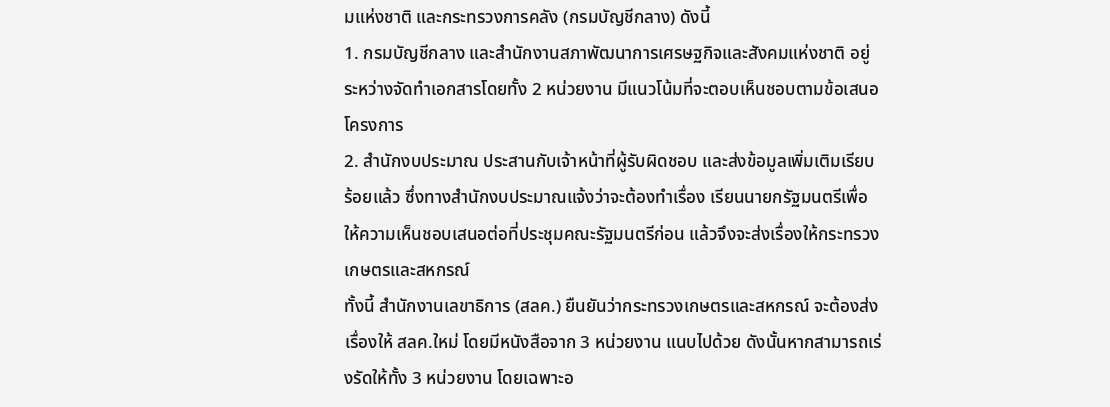มแห่งชาติ และกระทรวงการคลัง (กรมบัญชีกลาง) ดังนี้
1. กรมบัญชีกลาง และสำนักงานสภาพัฒนาการเศรษฐกิจและสังคมแห่งชาติ อยู่ระหว่างจัดทำเอกสารโดยทั้ง 2 หน่วยงาน มีแนวโน้มที่จะตอบเห็นชอบตามข้อเสนอโครงการ
2. สำนักงบประมาณ ประสานกับเจ้าหน้าที่ผู้รับผิดชอบ และส่งข้อมูลเพิ่มเติมเรียบร้อยแล้ว ซึ่งทางสำนักงบประมาณแจ้งว่าจะต้องทำเรื่อง เรียนนายกรัฐมนตรีเพื่อให้ความเห็นชอบเสนอต่อที่ประชุมคณะรัฐมนตรีก่อน แล้วจึงจะส่งเรื่องให้กระทรวงเกษตรและสหกรณ์
ทั้งนี้ สำนักงานเลขาธิการ (สลค.) ยืนยันว่ากระทรวงเกษตรและสหกรณ์ จะต้องส่งเรื่องให้ สลค.ใหม่ โดยมีหนังสือจาก 3 หน่วยงาน แนบไปด้วย ดังนั้นหากสามารถเร่งรัดให้ทั้ง 3 หน่วยงาน โดยเฉพาะอ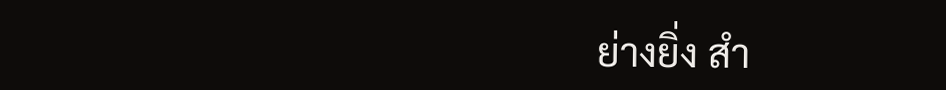ย่างยิ่ง สำ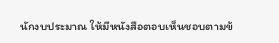นักงบประมาณ ให้มีหนังสือตอบเห็นชอบตามข้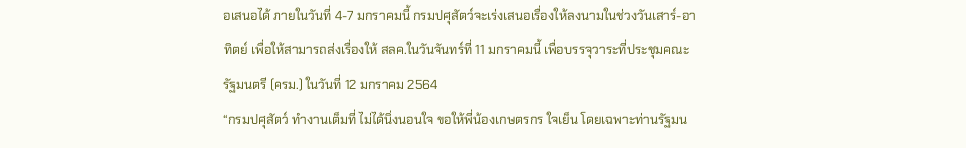อเสนอได้ ภายในวันที่ 4-7 มกราคมนี้ กรมปศุสัตว์จะเร่งเสนอเรื่องให้ลงนามในช่วงวันเสาร์-อาทิตย์ เพื่อให้สามารถส่งเรื่องให้ สลค.ในวันจันทร์ที่ 11 มกราคมนี้ เพื่อบรรจุวาระที่ประชุมคณะรัฐมนตรี (ครม.) ในวันที่ 12 มกราคม 2564
“กรมปศุสัตว์ ทำงานเต็มที่ ไม่ได้นิ่งนอนใจ ขอให้พี่น้องเกษตรกร ใจเย็น โดยเฉพาะท่านรัฐมน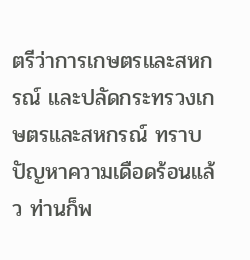ตรีว่าการเกษตรและสหกรณ์ และปลัดกระทรวงเกษตรและสหกรณ์ ทราบปัญหาความเดือดร้อนแล้ว ท่านก็พ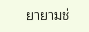ยายามช่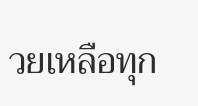วยเหลือทุก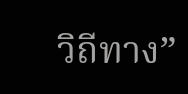วิถีทาง”